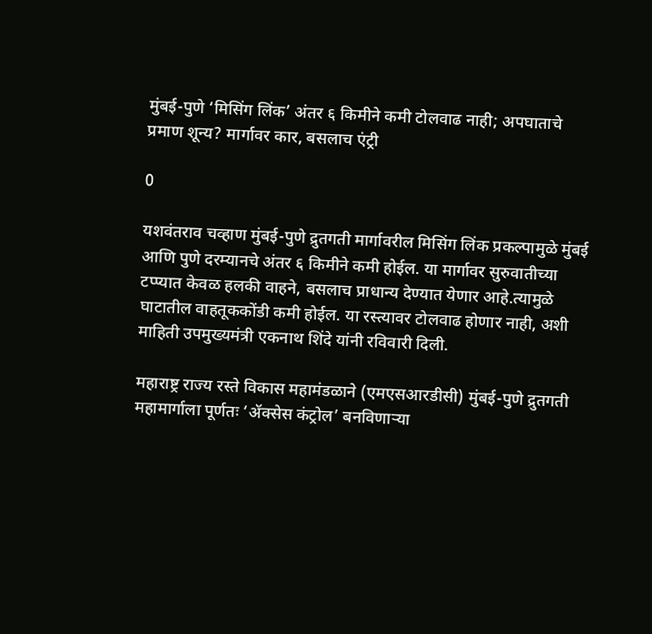मुंबई-पुणे ‘मिसिंग लिंक’ अंतर ६ किमीने कमी टोलवाढ नाही; अपघाताचे प्रमाण शून्य? मार्गावर कार, बसलाच एंट्री

0

यशवंतराव चव्हाण मुंबई-पुणे द्रुतगती मार्गावरील मिसिंग लिंक प्रकल्पामुळे मुंबई आणि पुणे दरम्यानचे अंतर ६ किमीने कमी होईल. या मार्गावर सुरुवातीच्या टप्प्यात केवळ हलकी वाहने, बसलाच प्राधान्य देण्यात येणार आहे.त्यामुळे घाटातील वाहतूककोंडी कमी होईल. या रस्त्यावर टोलवाढ होणार नाही, अशी माहिती उपमुख्यमंत्री एकनाथ शिंदे यांनी रविवारी दिली.

महाराष्ट्र राज्य रस्ते विकास महामंडळाने (एमएसआरडीसी) मुंबई-पुणे द्रुतगती महामार्गाला पूर्णतः ‘ॲक्सेस कंट्रोल’ बनविणाऱ्या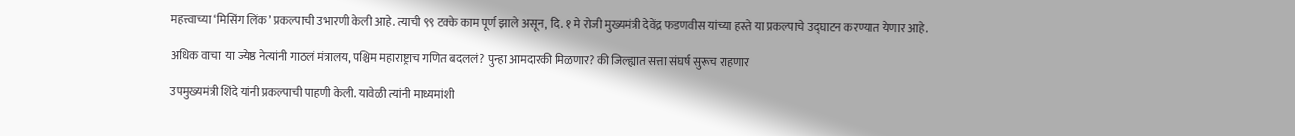महत्त्वाच्या ‘मिसिंग लिंक’ प्रकल्पाची उभारणी केली आहे. त्याची ९९ टक्के काम पूर्ण झाले असून, दि. १ मे रोजी मुख्यमंत्री देवेंद्र फडणवीस यांच्या हस्ते या प्रकल्पाचे उद्घाटन करण्यात येणार आहे.

अधिक वाचा  या ज्येष्ठ नेत्यांनी गाठलं मंत्रालय, पश्चिम महाराष्ट्राच गणित बदललं? पुन्हा आमदारकी मिळणार? की जिल्ह्यात सत्ता संघर्ष सुरूच राहणार

उपमुख्यमंत्री शिंदे यांनी प्रकल्पाची पाहणी केली. यावेळी त्यांनी माध्यमांशी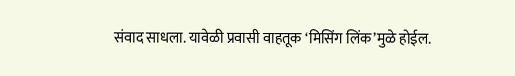संवाद साधला. यावेळी प्रवासी वाहतूक ‘मिसिंग लिंक’मुळे होईल.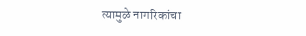त्यामुळे नागरिकांचा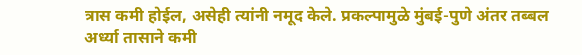त्रास कमी होईल, असेही त्यांनी नमूद केले. प्रकल्पामुळे मुंबई-पुणे अंतर तब्बल अर्ध्या तासाने कमी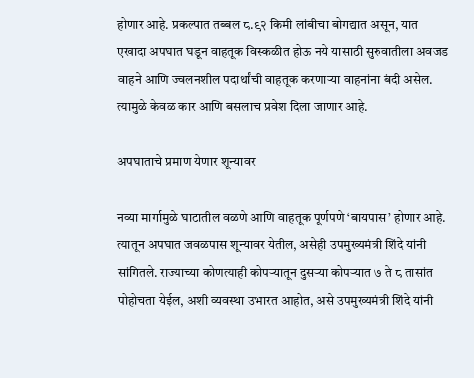होणार आहे. प्रकल्पात तब्बल ८.९२ किमी लांबीचा बोगद्यात असून, यात एखादा अपघात घडून वाहतूक विस्कळीत होऊ नये यासाठी सुरुवातीला अवजड वाहने आणि ज्वलनशील पदार्थांची वाहतूक करणाऱ्या वाहनांना बंदी असेल. त्यामुळे केवळ कार आणि बसलाच प्रवेश दिला जाणार आहे.

अपघाताचे प्रमाण येणार शून्यावर

नव्या मार्गामुळे घाटातील वळणे आणि वाहतूक पूर्णपणे ‘बायपास’ होणार आहे. त्यातून अपघात जवळपास शून्यावर येतील, असेही उपमुख्यमंत्री शिंदे यांनी सांगितले. राज्याच्या कोणत्याही कोपऱ्यातून दुसऱ्या कोपऱ्यात ७ ते ८ तासांत पोहोचता येईल, अशी व्यवस्था उभारत आहोत, असे उपमुख्यमंत्री शिंदे यांनी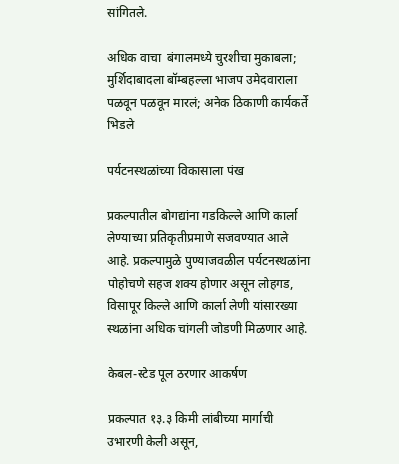सांगितले.

अधिक वाचा  बंगालमध्ये चुरशीचा मुकाबला; मुर्शिदाबादला बॉम्बहल्ला भाजप उमेदवाराला पळवून पळवून मारलं; अनेक ठिकाणी कार्यकर्ते भिडले

पर्यटनस्थळांच्या विकासाला पंख

प्रकल्पातील बोगद्यांना गडकिल्ले आणि कार्ला लेण्याच्या प्रतिकृतीप्रमाणे सजवण्यात आले आहे. प्रकल्पामुळे पुण्याजवळील पर्यटनस्थळांना पोहोचणे सहज शक्य होणार असून लोहगड, विसापूर किल्ले आणि कार्ला लेणी यांसारख्या स्थळांना अधिक चांगली जोडणी मिळणार आहे.

केबल-स्टेड पूल ठरणार आकर्षण

प्रकल्पात १३.३ किमी लांबीच्या मार्गाची उभारणी केली असून,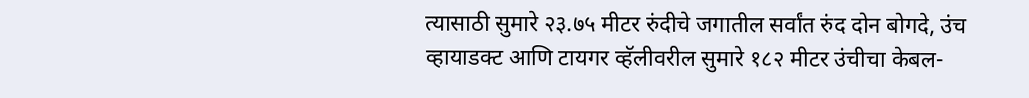त्यासाठी सुमारे २३.७५ मीटर रुंदीचे जगातील सर्वांत रुंद दोन बोगदे, उंच व्हायाडक्ट आणि टायगर व्हॅलीवरील सुमारे १८२ मीटर उंचीचा केबल-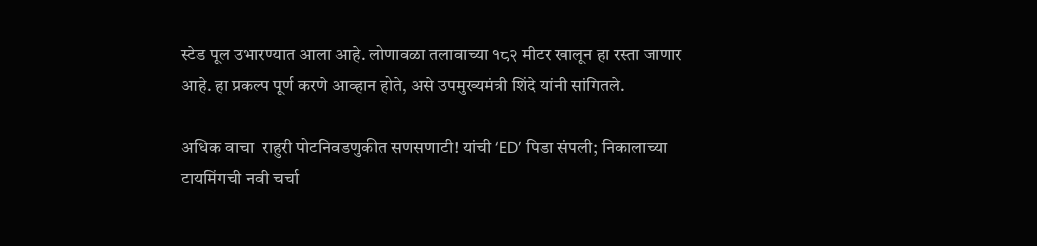स्टेड पूल उभारण्यात आला आहे. लोणावळा तलावाच्या १८२ मीटर खालून हा रस्ता जाणार आहे. हा प्रकल्प पूर्ण करणे आव्हान होते, असे उपमुख्यमंत्री शिंदे यांनी सांगितले.

अधिक वाचा  राहुरी पोटनिवडणुकीत सणसणाटी! यांची ‘ED’ पिडा संपली; निकालाच्या टायमिंगची नवी चर्चा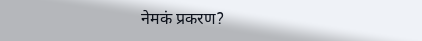नेमकं प्रकरण?